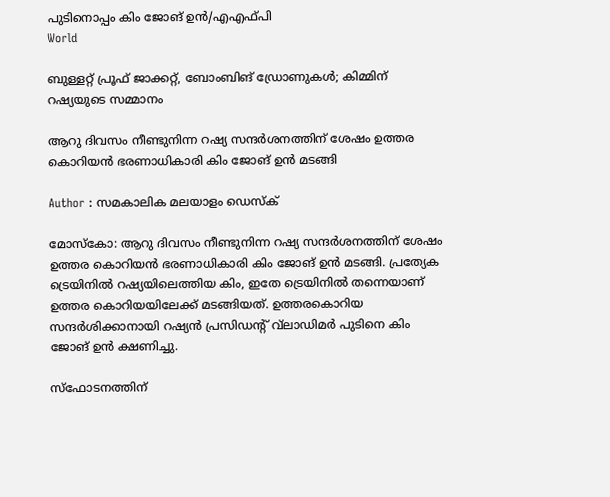പുടിനൊപ്പം കിം ജോങ് ഉന്‍/എഎഫ്പി
World

ബുള്ളറ്റ് പ്രൂഫ് ജാക്കറ്റ്, ബോംബിങ് ഡ്രോണുകള്‍; കിമ്മിന് റഷ്യയുടെ സമ്മാനം

ആറു ദിവസം നീണ്ടുനിന്ന റഷ്യ സന്ദര്‍ശനത്തിന് ശേഷം ഉത്തര കൊറിയന്‍ ഭരണാധികാരി കിം ജോങ് ഉന്‍ മടങ്ങി

Author : സമകാലിക മലയാളം ഡെസ്ക്

മോസ്‌കോ: ആറു ദിവസം നീണ്ടുനിന്ന റഷ്യ സന്ദര്‍ശനത്തിന് ശേഷം ഉത്തര കൊറിയന്‍ ഭരണാധികാരി കിം ജോങ് ഉന്‍ മടങ്ങി. പ്രത്യേക ട്രെയിനില്‍ റഷ്യയിലെത്തിയ കിം, ഇതേ ട്രെയിനില്‍ തന്നെയാണ് ഉത്തര കൊറിയയിലേക്ക് മടങ്ങിയത്. ഉത്തരകൊറിയ സന്ദര്‍ശിക്കാനായി റഷ്യന്‍ പ്രസിഡന്റ് വ്‌ലാഡിമര്‍ പുടിനെ കിം ജോങ് ഉന്‍ ക്ഷണിച്ചു.

സ്‌ഫോടനത്തിന്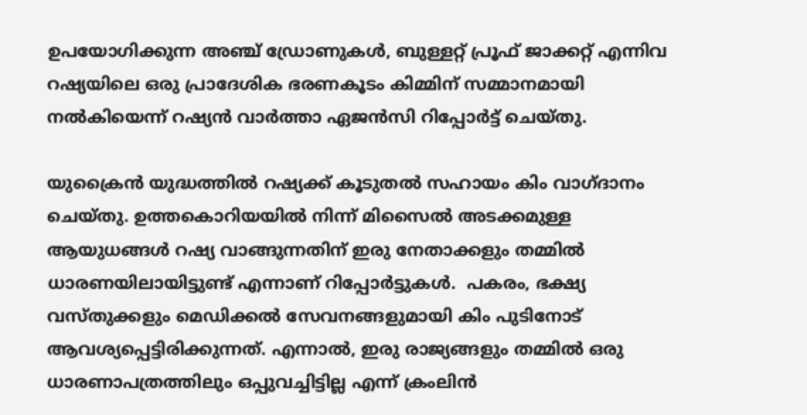ഉപയോഗിക്കുന്ന അഞ്ച് ഡ്രോണുകള്‍, ബുള്ളറ്റ് പ്രൂഫ് ജാക്കറ്റ് എന്നിവ റഷ്യയിലെ ഒരു പ്രാദേശിക ഭരണകൂടം കിമ്മിന് സമ്മാനമായി നല്‍കിയെന്ന് റഷ്യന്‍ വാര്‍ത്താ ഏജന്‍സി റിപ്പോര്‍ട്ട് ചെയ്തു.

യുക്രൈന്‍ യുദ്ധത്തില്‍ റഷ്യക്ക് കൂടുതല്‍ സഹായം കിം വാഗ്ദാനം ചെയ്തു. ഉത്തകൊറിയയില്‍ നിന്ന് മിസൈല്‍ അടക്കമുള്ള ആയുധങ്ങള്‍ റഷ്യ വാങ്ങുന്നതിന് ഇരു നേതാക്കളും തമ്മില്‍ ധാരണയിലായിട്ടുണ്ട് എന്നാണ് റിപ്പോര്‍ട്ടുകള്‍.  പകരം, ഭക്ഷ്യ വസ്തുക്കളും മെഡിക്കല്‍ സേവനങ്ങളുമായി കിം പുടിനോട് ആവശ്യപ്പെട്ടിരിക്കുന്നത്. എന്നാല്‍, ഇരു രാജ്യങ്ങളും തമ്മില്‍ ഒരു ധാരണാപത്രത്തിലും ഒപ്പുവച്ചിട്ടില്ല എന്ന് ക്രംലിന്‍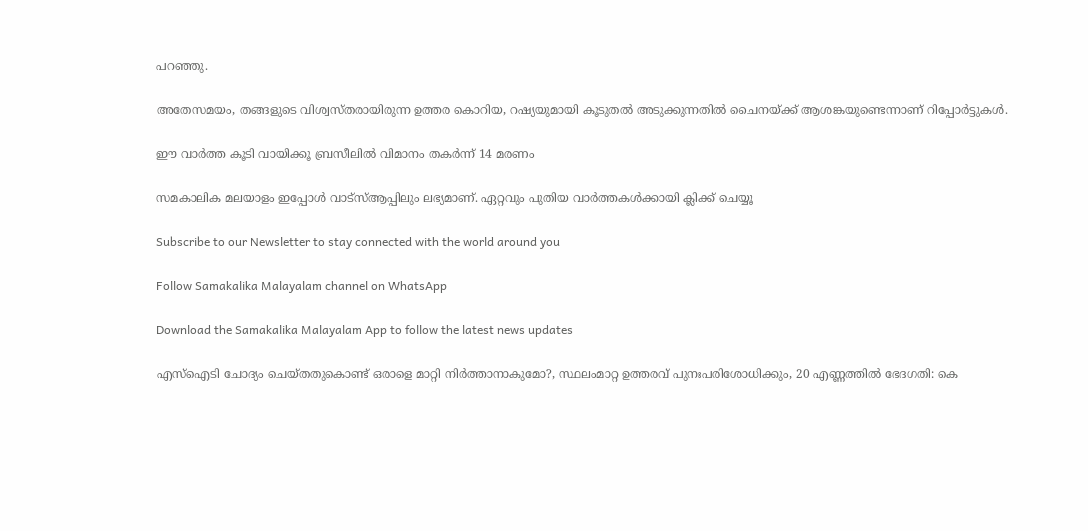പറഞ്ഞു.

അതേസമയം, തങ്ങളുടെ വിശ്വസ്തരായിരുന്ന ഉത്തര കൊറിയ, റഷ്യയുമായി കൂടുതല്‍ അടുക്കുന്നതില്‍ ചൈനയ്ക്ക് ആശങ്കയുണ്ടെന്നാണ് റിപ്പോര്‍ട്ടുകള്‍.

ഈ വാര്‍ത്ത കൂടി വായിക്കൂ ബ്രസീലില്‍ വിമാനം തകര്‍ന്ന് 14 മരണം

സമകാലിക മലയാളം ഇപ്പോള്‍ വാട്‌സ്ആപ്പിലും ലഭ്യമാണ്. ഏറ്റവും പുതിയ വാര്‍ത്തകള്‍ക്കായി ക്ലിക്ക് ചെയ്യൂ

Subscribe to our Newsletter to stay connected with the world around you

Follow Samakalika Malayalam channel on WhatsApp

Download the Samakalika Malayalam App to follow the latest news updates

എസ്‌ഐടി ചോദ്യം ചെയ്തതുകൊണ്ട് ഒരാളെ മാറ്റി നിര്‍ത്താനാകുമോ?, സ്ഥലംമാറ്റ ഉത്തരവ് പുനഃപരിശോധിക്കും, 20 എണ്ണത്തില്‍ ഭേദഗതി: കെ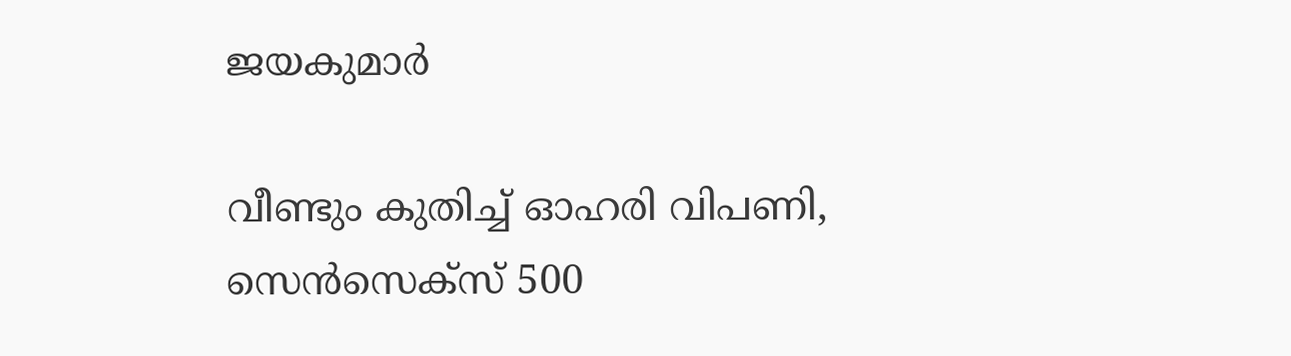ജയകുമാര്‍

വീണ്ടും കുതിച്ച് ഓഹരി വിപണി, സെന്‍സെക്‌സ് 500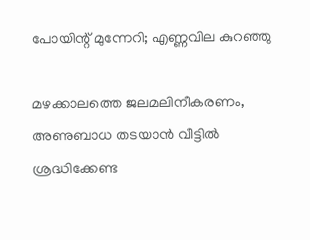പോയിന്റ് മുന്നേറി; എണ്ണവില കുറഞ്ഞു

മഴക്കാലത്തെ ജലമലിനീകരണം, അണുബാധ തടയാൻ വീട്ടിൽ ശ്രദ്ധിക്കേണ്ട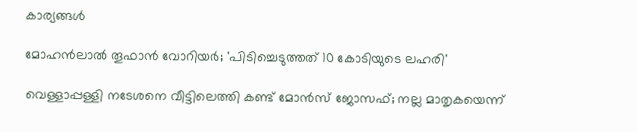കാര്യങ്ങൾ

മോഹന്‍ലാല്‍ തൂഫാന്‍ വോറിയര്‍; 'പിടിച്ചെടുത്തത് 10 കോടിയുടെ ലഹരി'

വെള്ളാപ്പള്ളി നടേശനെ വീട്ടിലെത്തി കണ്ട് മോന്‍സ് ജോസഫ്; നല്ല മാതൃകയെന്ന്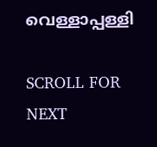വെള്ളാപ്പള്ളി

SCROLL FOR NEXT